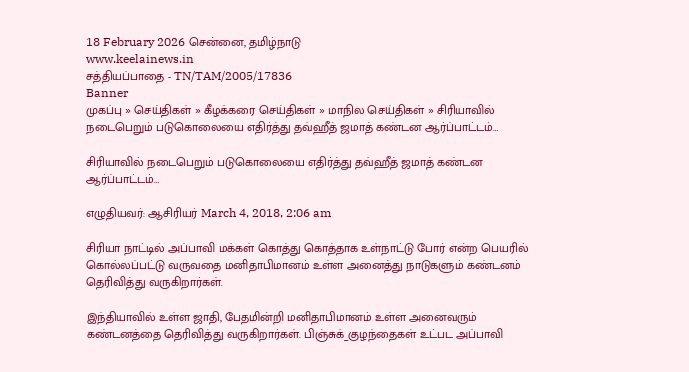18 February 2026 சென்னை, தமிழ்நாடு
www.keelainews.in
சத்தியப்பாதை - TN/TAM/2005/17836
Banner
முகப்பு » செய்திகள் » கீழக்கரை செய்திகள் » மாநில செய்திகள் » சிரியாவில் நடைபெறும் படுகொலையை எதிர்த்து தவ்ஹீத் ஜமாத் கண்டன ஆர்ப்பாட்டம்…

சிரியாவில் நடைபெறும் படுகொலையை எதிர்த்து தவ்ஹீத் ஜமாத் கண்டன ஆர்ப்பாட்டம்…

எழுதியவர்: ஆசிரியர் March 4, 2018, 2:06 am

சிரியா நாட்டில் அப்பாவி மக்கள் கொத்து கொத்தாக உள்நாட்டு போர் என்ற பெயரில் கொல்லப்பட்டு வருவதை மனிதாபிமானம் உள்ள அனைத்து நாடுகளும் கண்டனம் தெரிவித்து வருகிறார்கள்.

இந்தியாவில் உள்ள ஜாதி, பேதமின்றி மனிதாபிமானம் உள்ள அனைவரும் கண்டனத்தை தெரிவித்து வருகிறார்கள். பிஞ்சுக்_குழந்தைகள் உட்பட அப்பாவி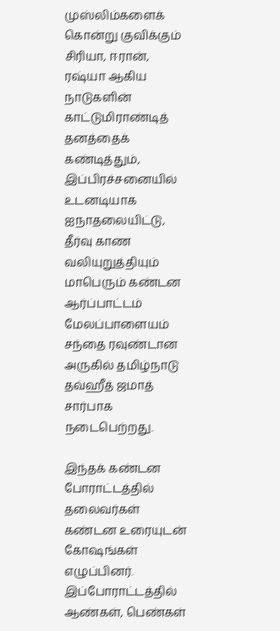முஸ்லிம்களைக் கொன்று குவிக்கும் சிரியா, ஈரான், ரஷ்யா ஆகிய நாடுகளின் காட்டுமிராண்டித் தனத்தைக் கண்டித்தும், இப்பிரச்சனையில் உடனடியாக ஐநாதலையிட்டு, தீர்வு காண வலியுறுத்தியும் மாபெரும் கண்டன ஆர்ப்பாட்டம் மேலப்பாளையம் சந்தை ரவுண்டான அருகில் தமிழ்நாடு தவ்ஹீத் ஜமாத் சார்பாக நடைபெற்றது.

இந்தக் கண்டன போராட்டத்தில் தலைவர்கள் கண்டன உரையுடன் கோஷங்கள் எழுப்பினர். இப்போராட்டத்தில் ஆண்கள், பெண்கள்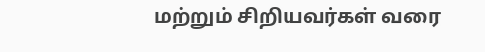மற்றும் சிறியவர்கள் வரை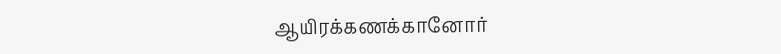ஆயிரக்கணக்கானோர்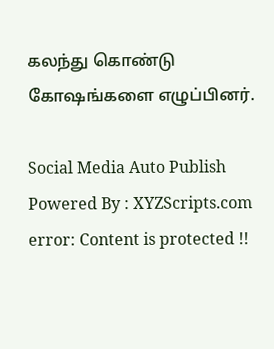கலந்து கொண்டு கோஷங்களை எழுப்பினர்.

Social Media Auto Publish Powered By : XYZScripts.com
error: Content is protected !!